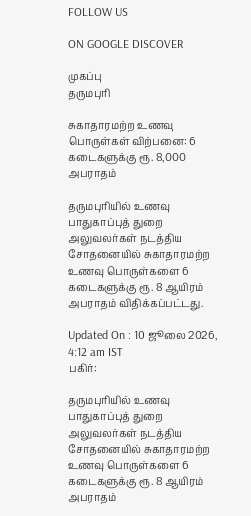FOLLOW US

ON GOOGLE DISCOVER

முகப்பு
தருமபுரி

சுகாதாரமற்ற உணவு பொருள்கள் விற்பனை: 6 கடைகளுக்கு ரூ. 8,000 அபராதம்

தருமபுரியில் உணவு பாதுகாப்புத் துறை அலுவலர்கள் நடத்திய சோதனையில் சுகாதாரமற்ற உணவு பொருள்களை 6 கடைகளுக்கு ரூ. 8 ஆயிரம் அபராதம் விதிக்கப்பட்டது.

Updated On : 10 ஜூலை 2026, 4:12 am IST
பகிர்:

தருமபுரியில் உணவு பாதுகாப்புத் துறை அலுவலர்கள் நடத்திய சோதனையில் சுகாதாரமற்ற உணவு பொருள்களை 6 கடைகளுக்கு ரூ. 8 ஆயிரம் அபராதம்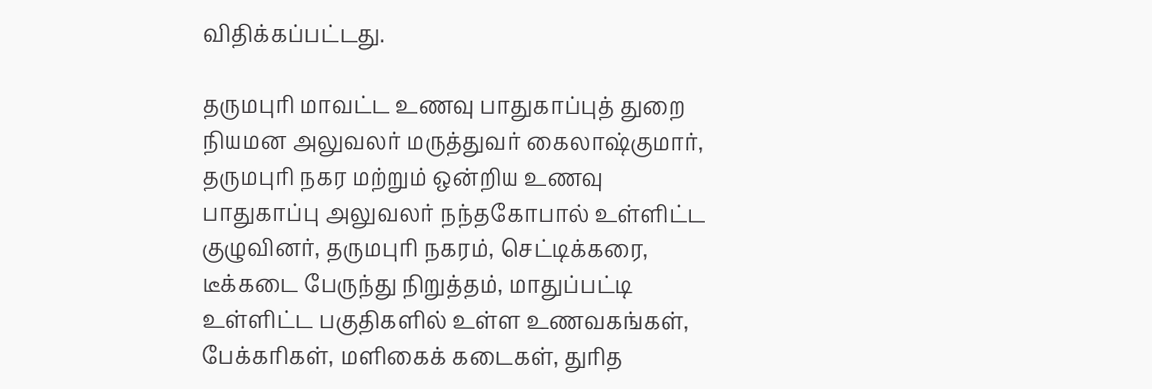விதிக்கப்பட்டது.

தருமபுரி மாவட்ட உணவு பாதுகாப்புத் துறை நியமன அலுவலர் மருத்துவர் கைலாஷ்குமார், தருமபுரி நகர மற்றும் ஒன்றிய உணவு பாதுகாப்பு அலுவலர் நந்தகோபால் உள்ளிட்ட குழுவினர், தருமபுரி நகரம், செட்டிக்கரை, டீக்கடை பேருந்து நிறுத்தம், மாதுப்பட்டி உள்ளிட்ட பகுதிகளில் உள்ள உணவகங்கள், பேக்கரிகள், மளிகைக் கடைகள், துரித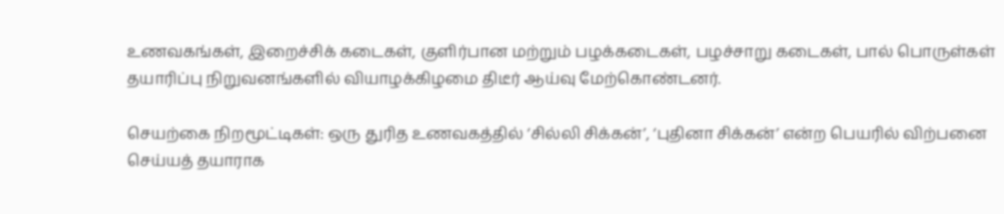உணவகங்கள், இறைச்சிக் கடைகள், குளிர்பான மற்றும் பழக்கடைகள், பழச்சாறு கடைகள், பால் பொருள்கள் தயாரிப்பு நிறுவனங்களில் வியாழக்கிழமை திடீர் ஆய்வு மேற்கொண்டனர்.

செயற்கை நிறமூட்டிகள்: ஒரு துரித உணவகத்தில் ‘சில்லி சிக்கன்’, ‘புதினா சிக்கன்’ என்ற பெயரில் விற்பனை செய்யத் தயாராக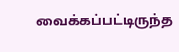வைக்கப்பட்டிருந்த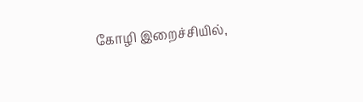கோழி இறைச்சியில்,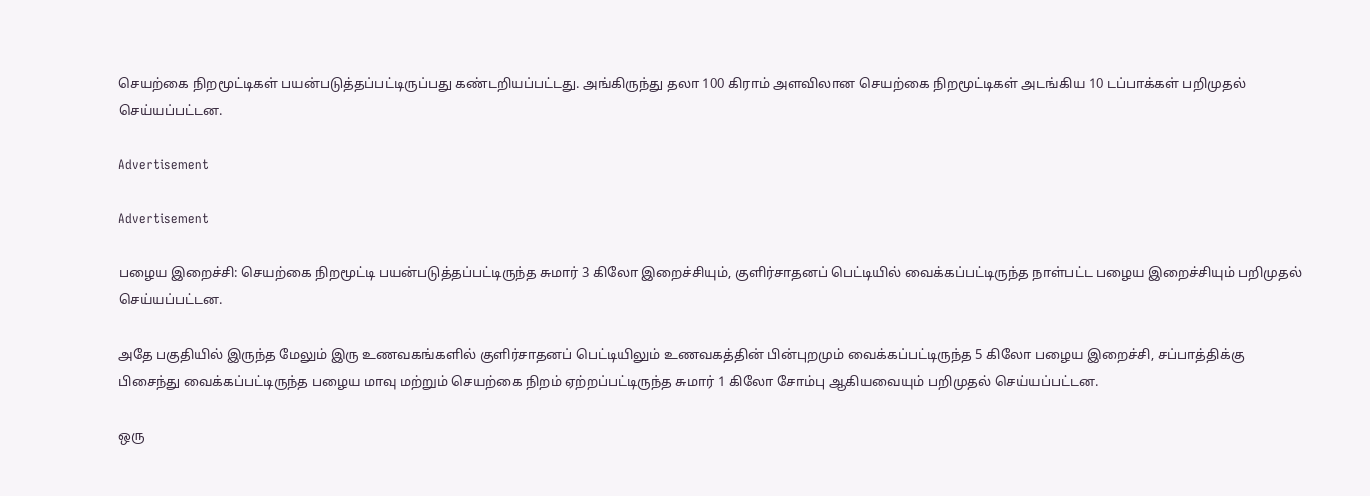செயற்கை நிறமூட்டிகள் பயன்படுத்தப்பட்டிருப்பது கண்டறியப்பட்டது. அங்கிருந்து தலா 100 கிராம் அளவிலான செயற்கை நிறமூட்டிகள் அடங்கிய 10 டப்பாக்கள் பறிமுதல் செய்யப்பட்டன.

Advertisement

Advertisement

பழைய இறைச்சி: செயற்கை நிறமூட்டி பயன்படுத்தப்பட்டிருந்த சுமார் 3 கிலோ இறைச்சியும், குளிர்சாதனப் பெட்டியில் வைக்கப்பட்டிருந்த நாள்பட்ட பழைய இறைச்சியும் பறிமுதல் செய்யப்பட்டன.

அதே பகுதியில் இருந்த மேலும் இரு உணவகங்களில் குளிர்சாதனப் பெட்டியிலும் உணவகத்தின் பின்புறமும் வைக்கப்பட்டிருந்த 5 கிலோ பழைய இறைச்சி, சப்பாத்திக்கு பிசைந்து வைக்கப்பட்டிருந்த பழைய மாவு மற்றும் செயற்கை நிறம் ஏற்றப்பட்டிருந்த சுமார் 1 கிலோ சோம்பு ஆகியவையும் பறிமுதல் செய்யப்பட்டன.

ஒரு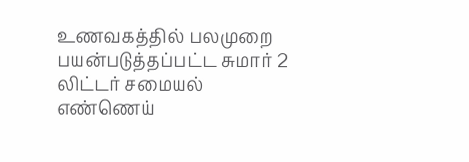உணவகத்தில் பலமுறை பயன்படுத்தப்பட்ட சுமார் 2 லிட்டர் சமையல் எண்ணெய்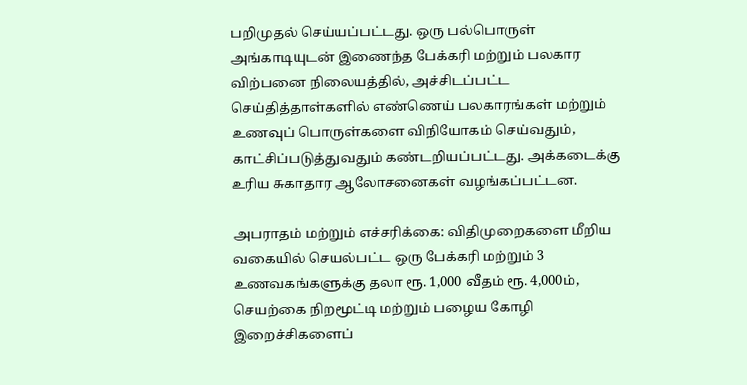பறிமுதல் செய்யப்பட்டது. ஒரு பல்பொருள் அங்காடியுடன் இணைந்த பேக்கரி மற்றும் பலகார விற்பனை நிலையத்தில், அச்சிடப்பட்ட செய்தித்தாள்களில் எண்ணெய் பலகாரங்கள் மற்றும் உணவுப் பொருள்களை விநியோகம் செய்வதும், காட்சிப்படுத்துவதும் கண்டறியப்பட்டது. அக்கடைக்கு உரிய சுகாதார ஆலோசனைகள் வழங்கப்பட்டன.

அபராதம் மற்றும் எச்சரிக்கை: விதிமுறைகளை மீறிய வகையில் செயல்பட்ட ஒரு பேக்கரி மற்றும் 3 உணவகங்களுக்கு தலா ரூ. 1,000 வீதம் ரூ. 4,000ம், செயற்கை நிறமூட்டி மற்றும் பழைய கோழி இறைச்சிகளைப்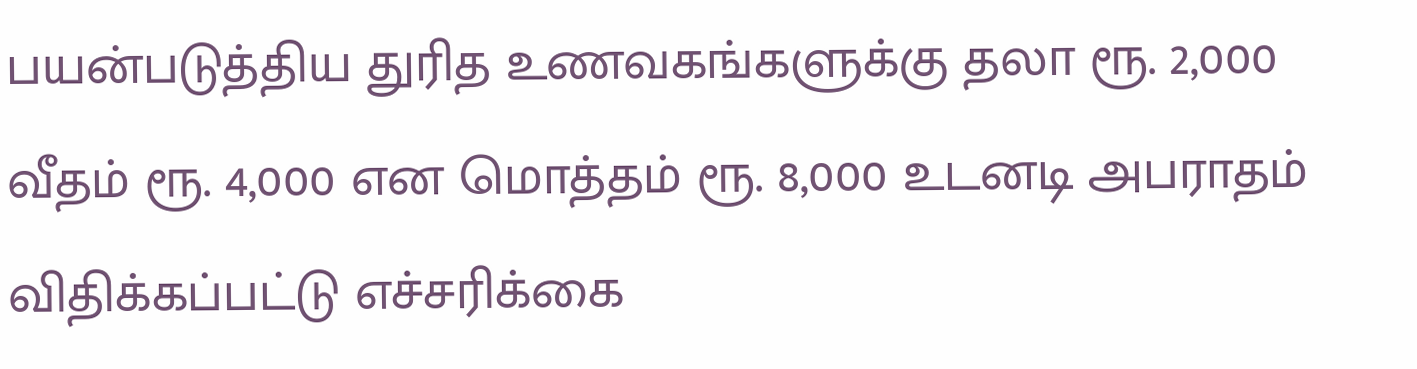பயன்படுத்திய துரித உணவகங்களுக்கு தலா ரூ. 2,000 வீதம் ரூ. 4,000 என மொத்தம் ரூ. 8,000 உடனடி அபராதம் விதிக்கப்பட்டு எச்சரிக்கை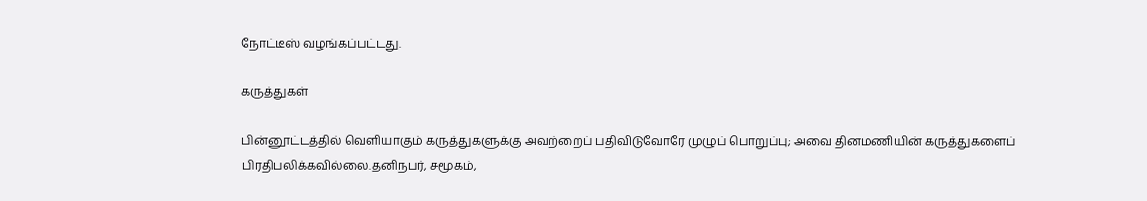நோட்டீஸ் வழங்கப்பட்டது.

கருத்துகள்

பின்னூட்டத்தில் வெளியாகும் கருத்துகளுக்கு அவற்றைப் பதிவிடுவோரே முழுப் பொறுப்பு; அவை தினமணியின் கருத்துகளைப் பிரதிபலிக்கவில்லை.தனிநபர், சமூகம்,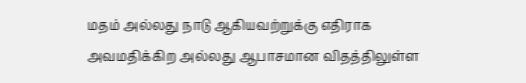மதம் அல்லது நாடு ஆகியவற்றுக்கு எதிராக அவமதிக்கிற அல்லது ஆபாசமான விதத்திலுள்ள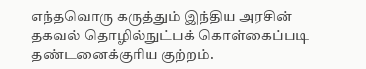எந்தவொரு கருத்தும் இந்திய அரசின் தகவல் தொழில்நுட்பக் கொள்கைப்படி தண்டனைக்குரிய குற்றம்.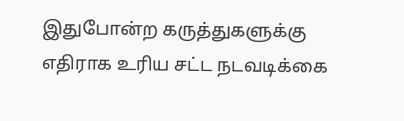இதுபோன்ற கருத்துகளுக்கு எதிராக உரிய சட்ட நடவடிக்கை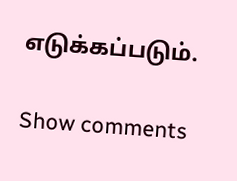எடுக்கப்படும்.

Show comments